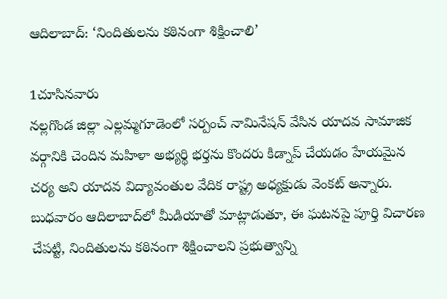ఆదిలాబాద్: ‘నిందితులను కఠినంగా శిక్షించాలి’

1చూసినవారు
నల్లగొండ జిల్లా ఎల్లమ్మగూడెంలో సర్పంచ్ నామినేషన్ వేసిన యాదవ సామాజిక వర్గానికి చెందిన మహిళా అభ్యర్థి భర్తను కొందరు కిడ్నాప్ చేయడం హేయమైన చర్య అని యాదవ విద్యావంతుల వేదిక రాష్ట్ర అధ్యక్షుడు వెంకట్ అన్నారు. బుధవారం ఆదిలాబాద్‌లో మీడియాతో మాట్లాడుతూ, ఈ ఘటనపై పూర్తి విచారణ చేపట్టి, నిందితులను కఠినంగా శిక్షించాలని ప్రభుత్వాన్ని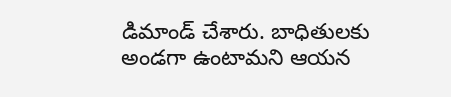డిమాండ్ చేశారు. బాధితులకు అండగా ఉంటామని ఆయన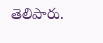తెలిపారు.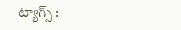ట్యాగ్స్ :